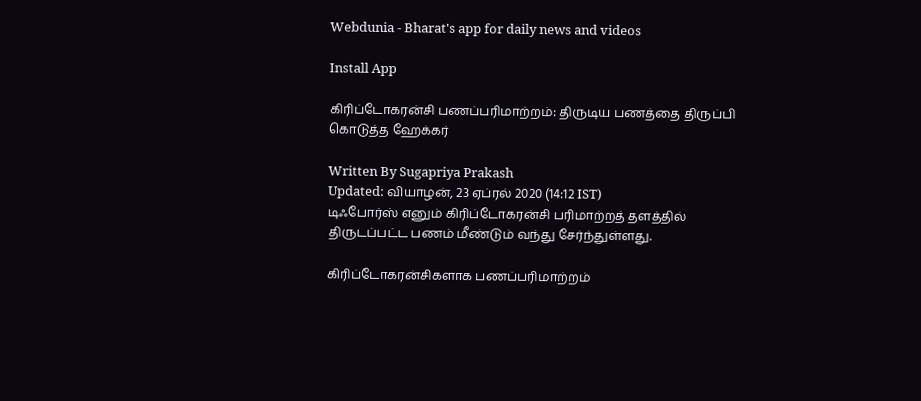Webdunia - Bharat's app for daily news and videos

Install App

கிரிப்டோகரன்சி பணப்பரிமாற்றம்: திருடிய பணத்தை திருப்பி கொடுத்த ஹேக்கர்

Written By Sugapriya Prakash
Updated: வியாழன், 23 ஏப்ரல் 2020 (14:12 IST)
டிஃபோர்ஸ் எனும் கிரிப்டோகரன்சி பரிமாற்றத் தளத்தில் திருடப்பட்ட பணம் மீண்டும் வந்து சேர்ந்துள்ளது.

கிரிப்டோகரன்சிகளாக பணப்பரிமாற்றம்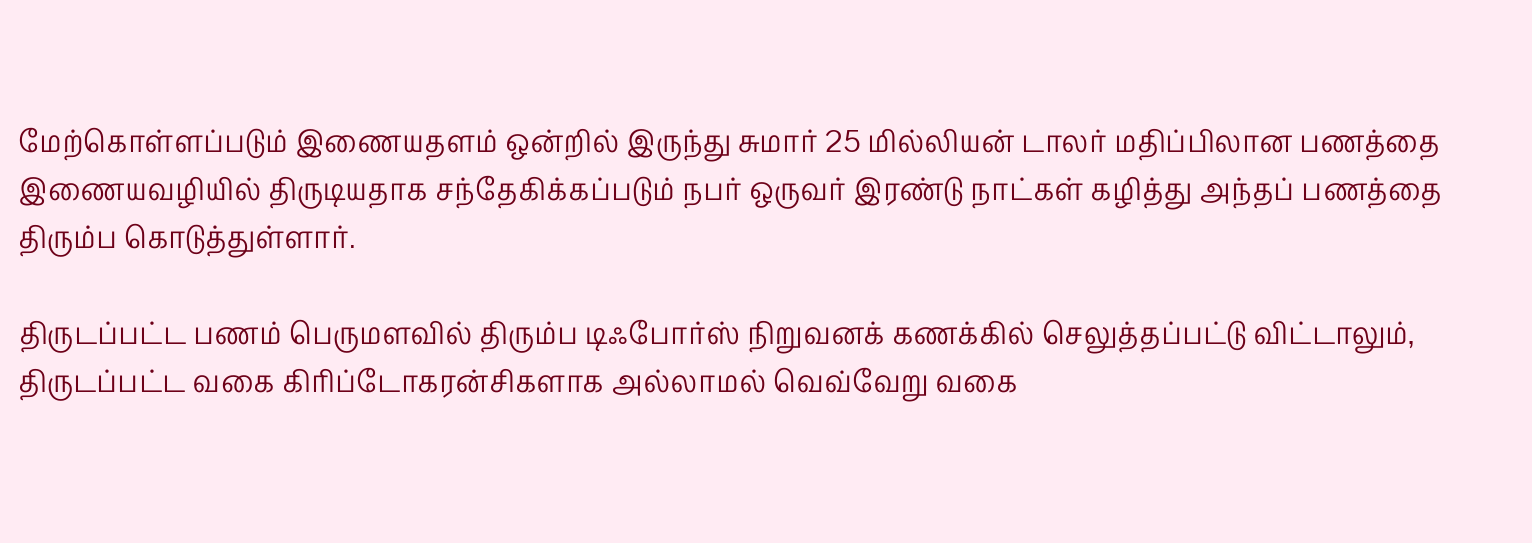மேற்கொள்ளப்படும் இணையதளம் ஒன்றில் இருந்து சுமார் 25 மில்லியன் டாலர் மதிப்பிலான பணத்தை இணையவழியில் திருடியதாக சந்தேகிக்கப்படும் நபர் ஒருவர் இரண்டு நாட்கள் கழித்து அந்தப் பணத்தை திரும்ப கொடுத்துள்ளார்.

திருடப்பட்ட பணம் பெருமளவில் திரும்ப டிஃபோர்ஸ் நிறுவனக் கணக்கில் செலுத்தப்பட்டு விட்டாலும், திருடப்பட்ட வகை கிரிப்டோகரன்சிகளாக அல்லாமல் வெவ்வேறு வகை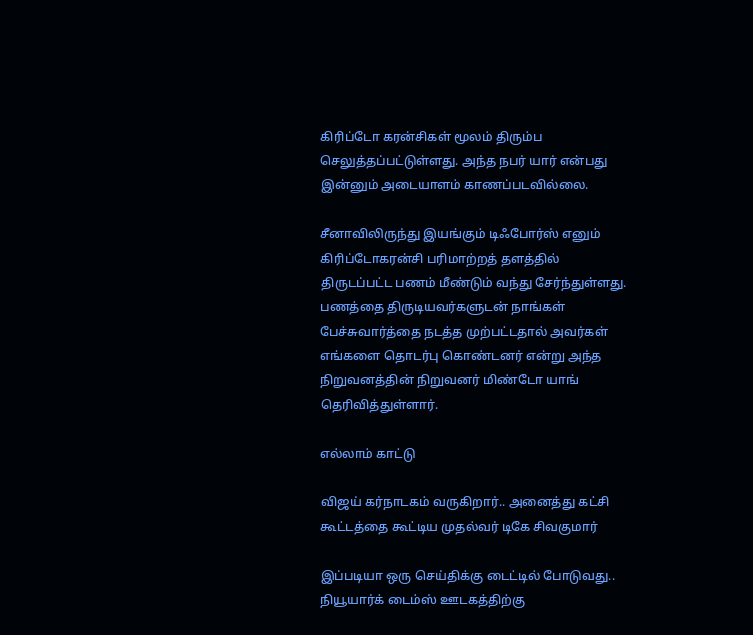கிரிப்டோ கரன்சிகள் மூலம் திரும்ப செலுத்தப்பட்டுள்ளது. அந்த நபர் யார் என்பது இன்னும் அடையாளம் காணப்படவில்லை.

சீனாவிலிருந்து இயங்கும் டிஃபோர்ஸ் எனும் கிரிப்டோகரன்சி பரிமாற்றத் தளத்தில் திருடப்பட்ட பணம் மீண்டும் வந்து சேர்ந்துள்ளது. பணத்தை திருடியவர்களுடன் நாங்கள் பேச்சுவார்த்தை நடத்த முற்பட்டதால் அவர்கள் எங்களை தொடர்பு கொண்டனர் என்று அந்த நிறுவனத்தின் நிறுவனர் மிண்டோ யாங் தெரிவித்துள்ளார்.

எல்லாம் காட்டு

விஜய் கர்நாடகம் வருகிறார்.. அனைத்து கட்சி கூட்டத்தை கூட்டிய முதல்வர் டிகே சிவகுமார்

இப்படியா ஒரு செய்திக்கு டைட்டில் போடுவது.. நியூயார்க் டைம்ஸ் ஊடகத்திற்கு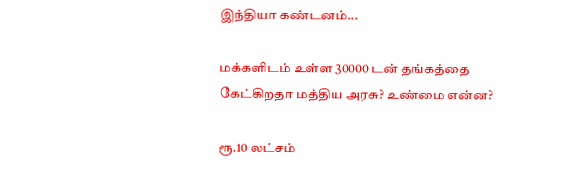இந்தியா கண்டனம்...

மக்களிடம் உள்ள 30000 டன் தங்கத்தை கேட்கிறதா மத்திய அரசு? உண்மை என்ன?

ரூ.10 லட்சம்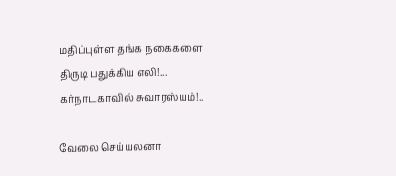மதிப்புள்ள தங்க நகைகளை திருடி பதுக்கிய எலி!... கர்நாடகாவில் சுவாரஸ்யம்!..

வேலை செய்யலனா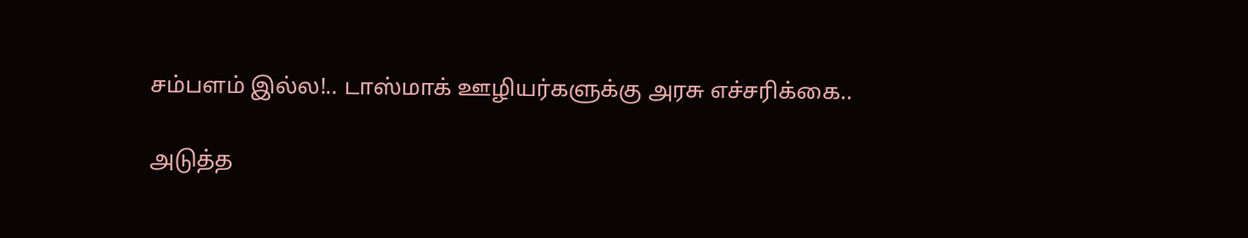சம்பளம் இல்ல!.. டாஸ்மாக் ஊழியர்களுக்கு அரசு எச்சரிக்கை..

அடுத்த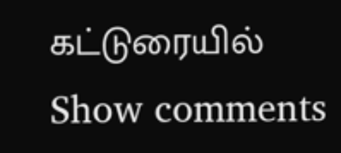கட்டுரையில்
Show comments